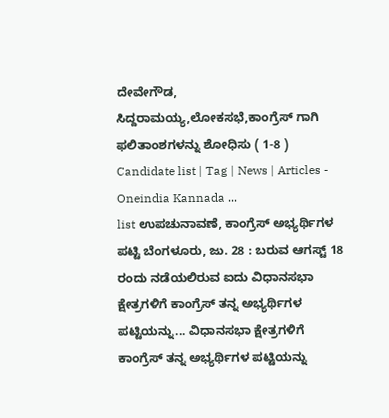ದೇವೇಗೌಡ, ಸಿದ್ದರಾಮಯ್ಯ,ಲೋಕಸಭೆ,ಕಾಂಗ್ರೆಸ್ ಗಾಗಿ ಫಲಿತಾಂಶಗಳನ್ನು ಶೋಧಿಸು ( 1-8 )
Candidate list | Tag | News | Articles - Oneindia Kannada ...
list ಉಪಚುನಾವಣೆ, ಕಾಂಗ್ರೆಸ್ ಅಭ್ಯರ್ಥಿಗಳ ಪಟ್ಟಿ ಬೆಂಗಳೂರು, ಜು. 28 : ಬರುವ ಆಗಸ್ಟ್ 18 ರಂದು ನಡೆಯಲಿರುವ ಐದು ವಿಧಾನಸಭಾ ಕ್ಷೇತ್ರಗಳಿಗೆ ಕಾಂಗ್ರೆಸ್ ತನ್ನ ಅಭ್ಯರ್ಥಿಗಳ ಪಟ್ಟಿಯನ್ನು... ವಿಧಾನಸಭಾ ಕ್ಷೇತ್ರಗಳಿಗೆ ಕಾಂಗ್ರೆಸ್ ತನ್ನ ಅಭ್ಯರ್ಥಿಗಳ ಪಟ್ಟಿಯನ್ನು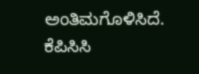ಅಂತಿಮಗೊಳಿಸಿದೆ. ಕೆಪಿಸಿಸಿ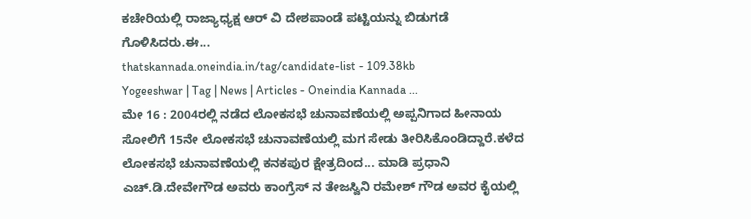ಕಚೇರಿಯಲ್ಲಿ ರಾಜ್ಯಾಧ್ಯಕ್ಷ ಆರ್ ವಿ ದೇಶಪಾಂಡೆ ಪಟ್ಟಿಯನ್ನು ಬಿಡುಗಡೆ ಗೊಳಿಸಿದರು.ಈ...
thatskannada.oneindia.in/tag/candidate-list - 109.38kb
Yogeeshwar | Tag | News | Articles - Oneindia Kannada ...
ಮೇ 16 : 2004ರಲ್ಲಿ ನಡೆದ ಲೋಕಸಭೆ ಚುನಾವಣೆಯಲ್ಲಿ ಅಪ್ಪನಿಗಾದ ಹೀನಾಯ ಸೋಲಿಗೆ 15ನೇ ಲೋಕಸಭೆ ಚುನಾವಣೆಯಲ್ಲಿ ಮಗ ಸೇಡು ತೀರಿಸಿಕೊಂಡಿದ್ದಾರೆ.ಕಳೆದ ಲೋಕಸಭೆ ಚುನಾವಣೆಯಲ್ಲಿ ಕನಕಪುರ ಕ್ಷೇತ್ರದಿಂದ... ಮಾಡಿ ಪ್ರಧಾನಿ ಎಚ್.ಡಿ.ದೇವೇಗೌಡ ಅವರು ಕಾಂಗ್ರೆಸ್ ನ ತೇಜಸ್ವಿನಿ ರಮೇಶ್ ಗೌಡ ಅವರ ಕೈಯಲ್ಲಿ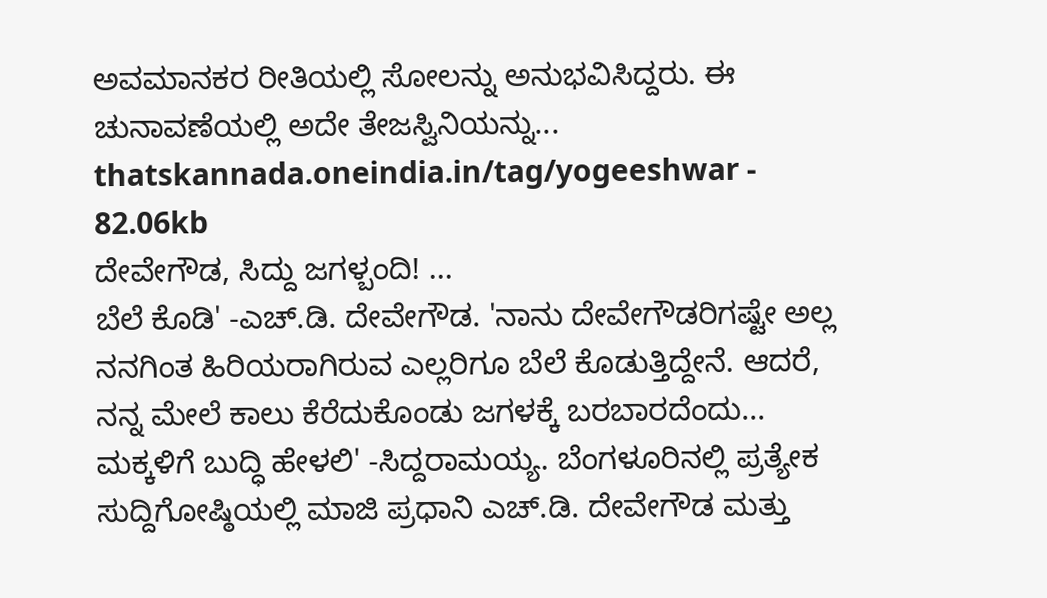ಅವಮಾನಕರ ರೀತಿಯಲ್ಲಿ ಸೋಲನ್ನು ಅನುಭವಿಸಿದ್ದರು. ಈ ಚುನಾವಣೆಯಲ್ಲಿ ಅದೇ ತೇಜಸ್ವಿನಿಯನ್ನು...
thatskannada.oneindia.in/tag/yogeeshwar - 82.06kb
ದೇವೇಗೌಡ, ಸಿದ್ದು ಜಗಳ್ಬಂದಿ! ...
ಬೆಲೆ ಕೊಡಿ' -ಎಚ್‌.ಡಿ. ದೇವೇಗೌಡ. 'ನಾನು ದೇವೇಗೌಡರಿಗಷ್ಟೇ ಅಲ್ಲ ನನಗಿಂತ ಹಿರಿಯರಾಗಿರುವ ಎಲ್ಲರಿಗೂ ಬೆಲೆ ಕೊಡುತ್ತಿದ್ದೇನೆ. ಆದರೆ, ನನ್ನ ಮೇಲೆ ಕಾಲು ಕೆರೆದುಕೊಂಡು ಜಗಳಕ್ಕೆ ಬರಬಾರದೆಂದು... ಮಕ್ಕಳಿಗೆ ಬುದ್ಧಿ ಹೇಳಲಿ' -ಸಿದ್ದರಾಮಯ್ಯ. ಬೆಂಗಳೂರಿನಲ್ಲಿ ಪ್ರತ್ಯೇಕ ಸುದ್ದಿಗೋಷ್ಠಿಯಲ್ಲಿ ಮಾಜಿ ಪ್ರಧಾನಿ ಎಚ್‌.ಡಿ. ದೇವೇಗೌಡ ಮತ್ತು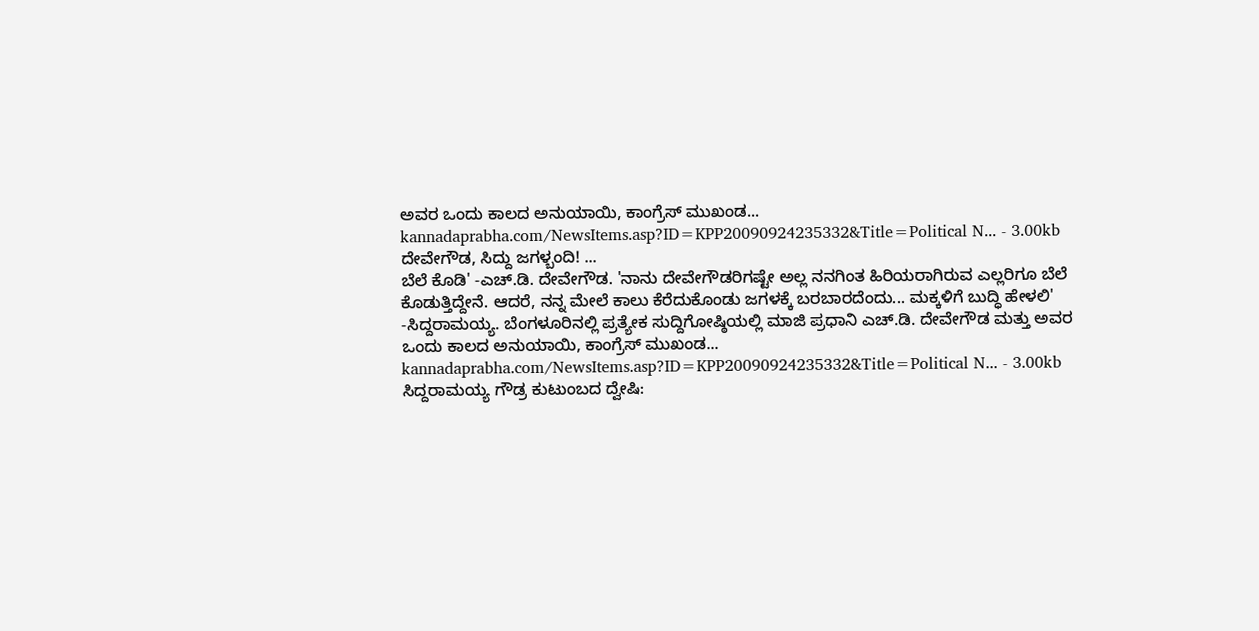ಅವರ ಒಂದು ಕಾಲದ ಅನುಯಾಯಿ, ಕಾಂಗ್ರೆಸ್‌ ಮುಖಂಡ...
kannadaprabha.com/NewsItems.asp?ID=KPP20090924235332&Title=Political N... - 3.00kb
ದೇವೇಗೌಡ, ಸಿದ್ದು ಜಗಳ್ಬಂದಿ! ...
ಬೆಲೆ ಕೊಡಿ' -ಎಚ್‌.ಡಿ. ದೇವೇಗೌಡ. 'ನಾನು ದೇವೇಗೌಡರಿಗಷ್ಟೇ ಅಲ್ಲ ನನಗಿಂತ ಹಿರಿಯರಾಗಿರುವ ಎಲ್ಲರಿಗೂ ಬೆಲೆ ಕೊಡುತ್ತಿದ್ದೇನೆ. ಆದರೆ, ನನ್ನ ಮೇಲೆ ಕಾಲು ಕೆರೆದುಕೊಂಡು ಜಗಳಕ್ಕೆ ಬರಬಾರದೆಂದು... ಮಕ್ಕಳಿಗೆ ಬುದ್ಧಿ ಹೇಳಲಿ' -ಸಿದ್ದರಾಮಯ್ಯ. ಬೆಂಗಳೂರಿನಲ್ಲಿ ಪ್ರತ್ಯೇಕ ಸುದ್ದಿಗೋಷ್ಠಿಯಲ್ಲಿ ಮಾಜಿ ಪ್ರಧಾನಿ ಎಚ್‌.ಡಿ. ದೇವೇಗೌಡ ಮತ್ತು ಅವರ ಒಂದು ಕಾಲದ ಅನುಯಾಯಿ, ಕಾಂಗ್ರೆಸ್‌ ಮುಖಂಡ...
kannadaprabha.com/NewsItems.asp?ID=KPP20090924235332&Title=Political N... - 3.00kb
ಸಿದ್ದರಾಮಯ್ಯ ಗೌಡ್ರ ಕುಟುಂಬದ ದ್ವೇಷಿ: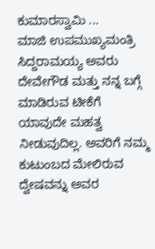ಕುಮಾರಸ್ವಾಮಿ ...
ಮಾಜಿ ಉಪಮುಖ್ಯಮಂತ್ರಿ ಸಿದ್ದರಾಮಯ್ಯ ಅವರು ದೇವೇಗೌಡ ಮತ್ತು ನನ್ನ ಬಗ್ಗೆ ಮಾಡಿರುವ ಟೀಕೆಗೆ ಯಾವುದೇ ಮಹತ್ವ ನೀಡುವುದಿಲ್ಲ. ಅವರಿಗೆ ನಮ್ಮ ಕುಟುಂಬದ ಮೇಲಿರುವ ದ್ವೇಷವನ್ನು ಅವರ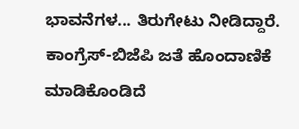ಭಾವನೆಗಳ... ತಿರುಗೇಟು ನೀಡಿದ್ದಾರೆ. ಕಾಂಗ್ರೆಸ್-ಬಿಜೆಪಿ ಜತೆ ಹೊಂದಾಣಿಕೆ ಮಾಡಿಕೊಂಡಿದೆ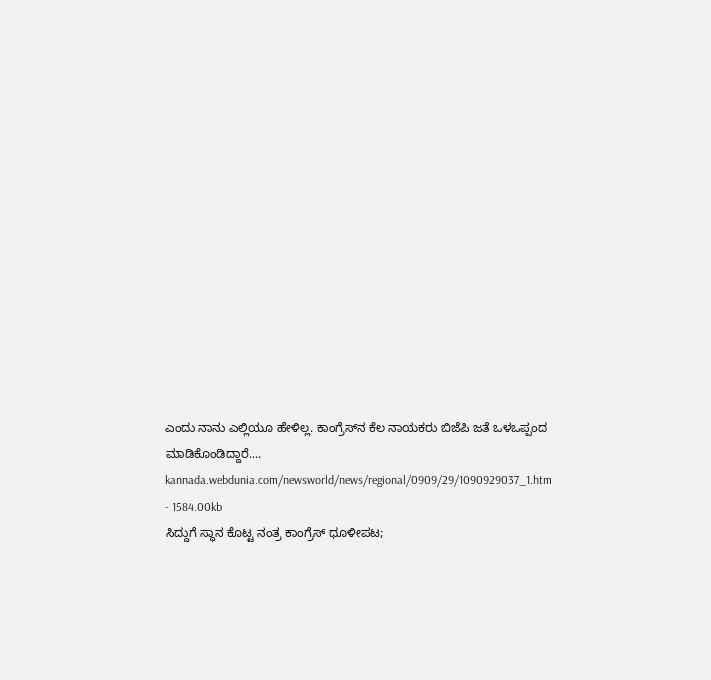ಎಂದು ನಾನು ಎಲ್ಲಿಯೂ ಹೇಳಿಲ್ಲ. ಕಾಂಗ್ರೆಸ್‌ನ ಕೆಲ ನಾಯಕರು ಬಿಜೆಪಿ ಜತೆ ಒಳಒಪ್ಪಂದ ಮಾಡಿಕೊಂಡಿದ್ದಾರೆ....
kannada.webdunia.com/newsworld/news/regional/0909/29/1090929037_1.htm - 1584.00kb
ಸಿದ್ದುಗೆ ಸ್ಥಾನ ಕೊಟ್ಟ ನಂತ್ರ ಕಾಂಗ್ರೆಸ್ ಧೂಳೀಪಟ;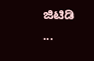ಜಿಟಿಡಿ ...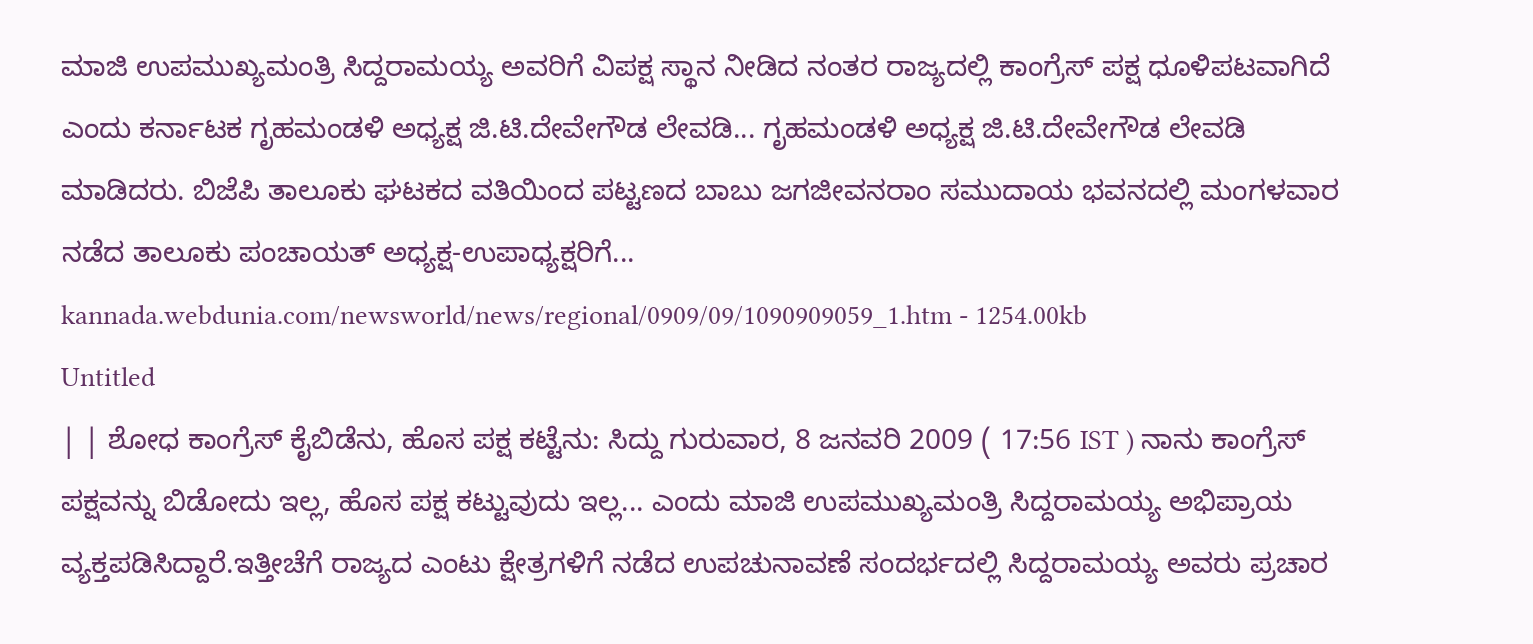ಮಾಜಿ ಉಪಮುಖ್ಯಮಂತ್ರಿ ಸಿದ್ದರಾಮಯ್ಯ ಅವರಿಗೆ ವಿಪಕ್ಷ ಸ್ಥಾನ ನೀಡಿದ ನಂತರ ರಾಜ್ಯದಲ್ಲಿ ಕಾಂಗ್ರೆಸ್ ಪಕ್ಷ ಧೂಳಿಪಟವಾಗಿದೆ ಎಂದು ಕರ್ನಾಟಕ ಗೃಹಮಂಡಳಿ ಅಧ್ಯಕ್ಷ ಜಿ.ಟಿ.ದೇವೇಗೌಡ ಲೇವಡಿ... ಗೃಹಮಂಡಳಿ ಅಧ್ಯಕ್ಷ ಜಿ.ಟಿ.ದೇವೇಗೌಡ ಲೇವಡಿ ಮಾಡಿದರು. ಬಿಜೆಪಿ ತಾಲೂಕು ಘಟಕದ ವತಿಯಿಂದ ಪಟ್ಟಣದ ಬಾಬು ಜಗಜೀವನರಾಂ ಸಮುದಾಯ ಭವನದಲ್ಲಿ ಮಂಗಳವಾರ ನಡೆದ ತಾಲೂಕು ಪಂಚಾಯತ್ ಅಧ್ಯಕ್ಷ-ಉಪಾಧ್ಯಕ್ಷರಿಗೆ...
kannada.webdunia.com/newsworld/news/regional/0909/09/1090909059_1.htm - 1254.00kb
Untitled
| | ಶೋಧ ಕಾಂಗ್ರೆಸ್ ಕೈಬಿಡೆನು, ಹೊಸ ಪಕ್ಷ ಕಟ್ಟೆನು: ಸಿದ್ದು ಗುರುವಾರ, 8 ಜನವರಿ 2009 ( 17:56 IST ) ನಾನು ಕಾಂಗ್ರೆಸ್ ಪಕ್ಷವನ್ನು ಬಿಡೋದು ಇಲ್ಲ, ಹೊಸ ಪಕ್ಷ ಕಟ್ಟುವುದು ಇಲ್ಲ... ಎಂದು ಮಾಜಿ ಉಪಮುಖ್ಯಮಂತ್ರಿ ಸಿದ್ದರಾಮಯ್ಯ ಅಭಿಪ್ರಾಯ ವ್ಯಕ್ತಪಡಿಸಿದ್ದಾರೆ.ಇತ್ತೀಚೆಗೆ ರಾಜ್ಯದ ಎಂಟು ಕ್ಷೇತ್ರಗಳಿಗೆ ನಡೆದ ಉಪಚುನಾವಣೆ ಸಂದರ್ಭದಲ್ಲಿ ಸಿದ್ದರಾಮಯ್ಯ ಅವರು ಪ್ರಚಾರ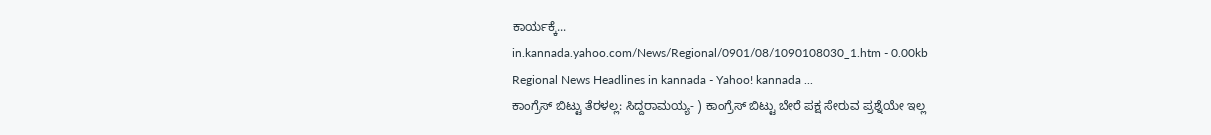ಕಾರ್ಯಕ್ಕೆ...
in.kannada.yahoo.com/News/Regional/0901/08/1090108030_1.htm - 0.00kb
Regional News Headlines in kannada - Yahoo! kannada ...
ಕಾಂಗ್ರೆಸ್ ಬಿಟ್ಟು ತೆರಳಲ್ಲ: ಸಿದ್ದರಾಮಯ್ಯ- ) ಕಾಂಗ್ರೆಸ್ ಬಿಟ್ಟು ಬೇರೆ ಪಕ್ಷ ಸೇರುವ ಪ್ರಶ್ನೆಯೇ ಇಲ್ಲ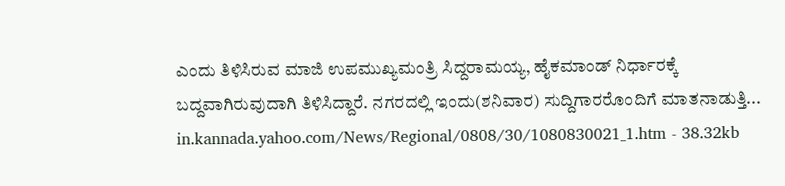ಎಂದು ತಿಳಿಸಿರುವ ಮಾಜಿ ಉಪಮುಖ್ಯಮಂತ್ರಿ ಸಿದ್ದರಾಮಯ್ಯ, ಹೈಕಮಾಂಡ್ ನಿರ್ಧಾರಕ್ಕೆ ಬದ್ದವಾಗಿರುವುದಾಗಿ ತಿಳಿಸಿದ್ದಾರೆ. ನಗರದಲ್ಲಿ ಇಂದು(ಶನಿವಾರ) ಸುದ್ದಿಗಾರರೊಂದಿಗೆ ಮಾತನಾಡುತ್ತಿ...
in.kannada.yahoo.com/News/Regional/0808/30/1080830021_1.htm - 38.32kb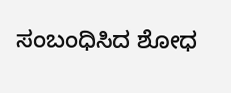ಸಂಬಂಧಿಸಿದ ಶೋಧ